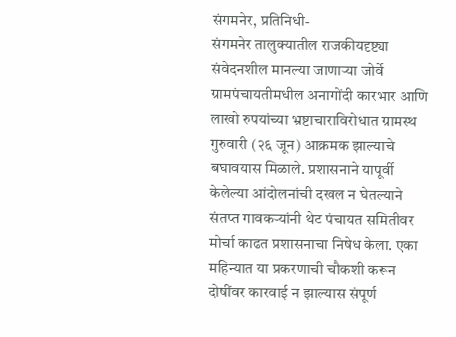संगमनेर, प्रतिनिधी-
संगमनेर तालुक्यातील राजकीयदृष्ट्या संवेदनशील मानल्या जाणाऱ्या जोर्वे ग्रामपंचायतीमधील अनागोंदी कारभार आणि लाखो रुपयांच्या भ्रष्टाचाराविरोधात ग्रामस्थ गुरुवारी (२६ जून) आक्रमक झाल्याचे बघावयास मिळाले. प्रशासनाने यापूर्वी केलेल्या आंदोलनांची दखल न घेतल्याने संतप्त गावकऱ्यांनी थेट पंचायत समितीवर मोर्चा काढत प्रशासनाचा निषेध केला. एका महिन्यात या प्रकरणाची चौकशी करून दोषींवर कारवाई न झाल्यास संपूर्ण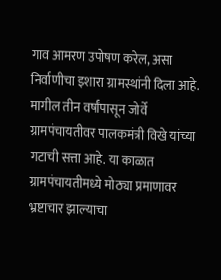गाव आमरण उपोषण करेल, असा निर्वाणीचा इशारा ग्रामस्थांनी दिला आहे.
मागील तीन वर्षांपासून जोर्वे ग्रामपंचायतीवर पालकमंत्री विखे यांच्या गटाची सत्ता आहे. या काळात ग्रामपंचायतीमध्ये मोठ्या प्रमाणावर भ्रष्टाचार झाल्याचा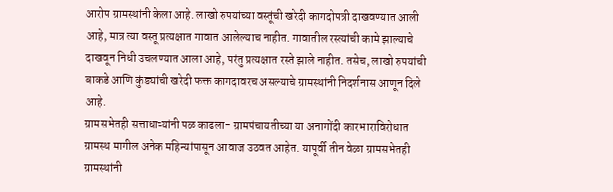आरोप ग्रामस्थांनी केला आहे. लाखो रुपयांच्या वस्तूंची खरेदी कागदोपत्री दाखवण्यात आली आहे, मात्र त्या वस्तू प्रत्यक्षात गावात आलेल्याच नाहीत. गावातील रस्त्यांची कामे झाल्याचे दाखवून निधी उचलण्यात आला आहे, परंतु प्रत्यक्षात रस्ते झाले नाहीत. तसेच, लाखो रुपयांची बाकडे आणि कुंड्यांची खरेदी फक्त कागदावरच असल्याचे ग्रामस्थांनी निदर्शनास आणून दिले आहे.
ग्रामसभेतही सत्ताधाऱ्यांनी पळ काढला- ग्रामपंचायतीच्या या अनागोंदी कारभाराविरोधात ग्रामस्थ मागील अनेक महिन्यांपासून आवाज उठवत आहेत. यापूर्वी तीन वेळा ग्रामसभेतही ग्रामस्थांनी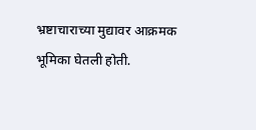भ्रष्टाचाराच्या मुद्यावर आक्रमक भूमिका घेतली होती.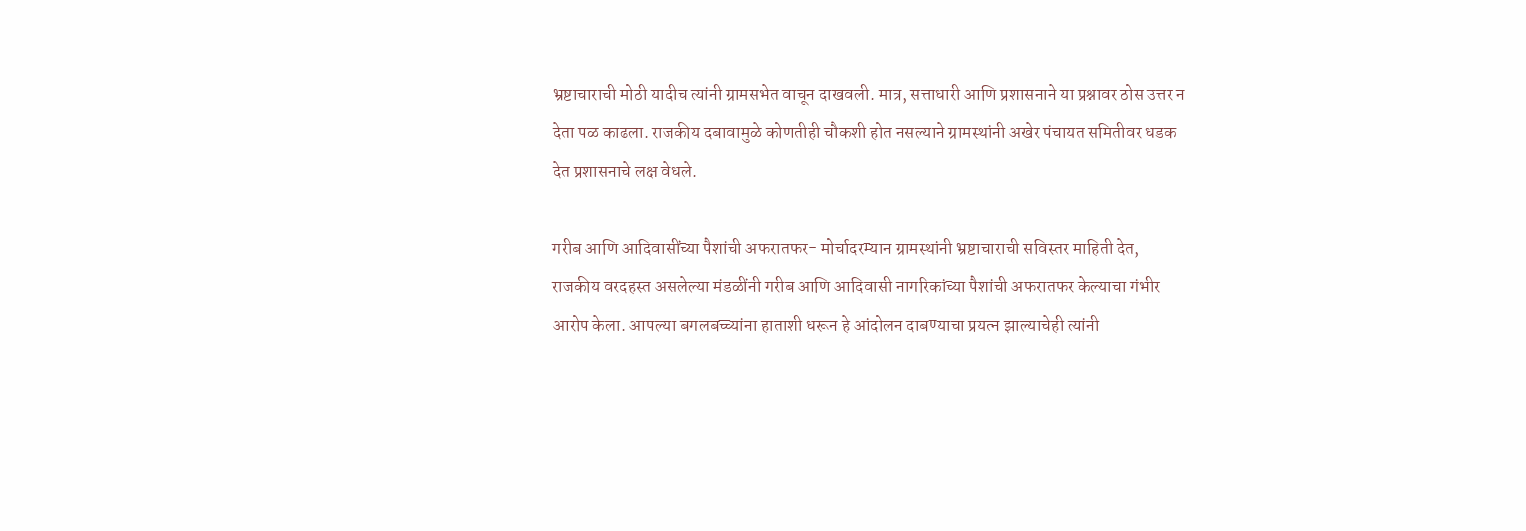भ्रष्टाचाराची मोठी यादीच त्यांनी ग्रामसभेत वाचून दाखवली. मात्र, सत्ताधारी आणि प्रशासनाने या प्रश्नावर ठोस उत्तर न देता पळ काढला. राजकीय दबावामुळे कोणतीही चौकशी होत नसल्याने ग्रामस्थांनी अखेर पंचायत समितीवर धडक देत प्रशासनाचे लक्ष वेधले.

गरीब आणि आदिवासींच्या पैशांची अफरातफर- मोर्चादरम्यान ग्रामस्थांनी भ्रष्टाचाराची सविस्तर माहिती देत, राजकीय वरदहस्त असलेल्या मंडळींनी गरीब आणि आदिवासी नागरिकांच्या पैशांची अफरातफर केल्याचा गंभीर आरोप केला. आपल्या बगलबच्च्यांना हाताशी धरून हे आंदोलन दाबण्याचा प्रयत्न झाल्याचेही त्यांनी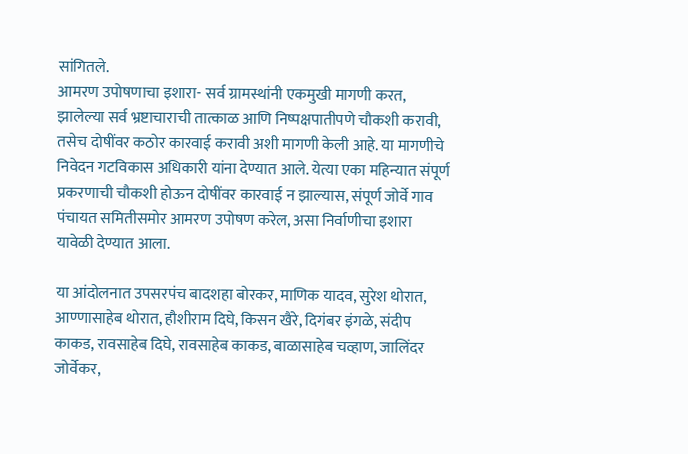सांगितले.
आमरण उपोषणाचा इशारा- सर्व ग्रामस्थांनी एकमुखी मागणी करत, झालेल्या सर्व भ्रष्टाचाराची तात्काळ आणि निष्पक्षपातीपणे चौकशी करावी, तसेच दोषींवर कठोर कारवाई करावी अशी मागणी केली आहे. या मागणीचे निवेदन गटविकास अधिकारी यांना देण्यात आले. येत्या एका महिन्यात संपूर्ण प्रकरणाची चौकशी होऊन दोषींवर कारवाई न झाल्यास, संपूर्ण जोर्वे गाव पंचायत समितीसमोर आमरण उपोषण करेल, असा निर्वाणीचा इशारा यावेळी देण्यात आला.

या आंदोलनात उपसरपंच बादशहा बोरकर, माणिक यादव, सुरेश थोरात, आण्णासाहेब थोरात, हौशीराम दिघे, किसन खैरे, दिगंबर इंगळे, संदीप काकड, रावसाहेब दिघे, रावसाहेब काकड, बाळासाहेब चव्हाण, जालिंदर जोर्वेकर,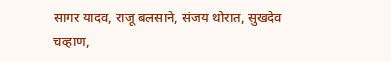सागर यादव, राजू बलसाने, संजय थोरात, सुखदेव चव्हाण,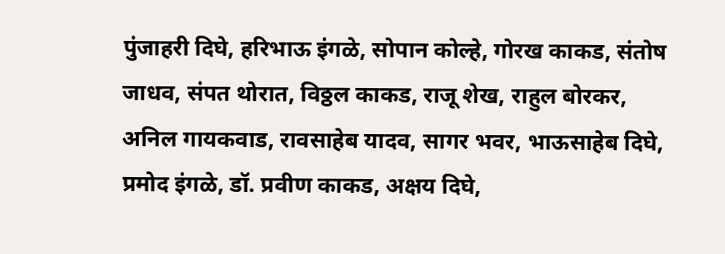पुंजाहरी दिघे, हरिभाऊ इंगळे, सोपान कोल्हे, गोरख काकड, संतोष जाधव, संपत थोरात, विठ्ठल काकड, राजू शेख, राहुल बोरकर, अनिल गायकवाड, रावसाहेब यादव, सागर भवर, भाऊसाहेब दिघे, प्रमोद इंगळे, डॉ. प्रवीण काकड, अक्षय दिघे,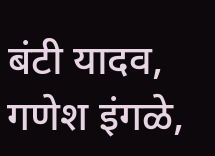बंटी यादव, गणेश इंगळे,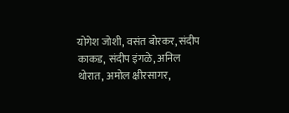योगेश जोशी, वसंत बोरकर, संदीप काकड, संदीप इंगळे, अनिल थोरात, अमोल क्षीरसागर,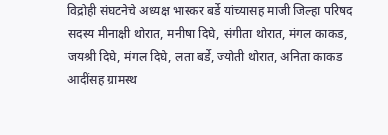विद्रोही संघटनेचे अध्यक्ष भास्कर बर्डे यांच्यासह माजी जिल्हा परिषद सदस्य मीनाक्षी थोरात, मनीषा दिघे, संगीता थोरात, मंगल काकड, जयश्री दिघे, मंगल दिघे, लता बर्डे, ज्योती थोरात, अनिता काकड आदींसह ग्रामस्थ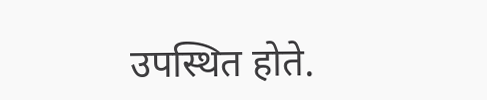उपस्थित होते.